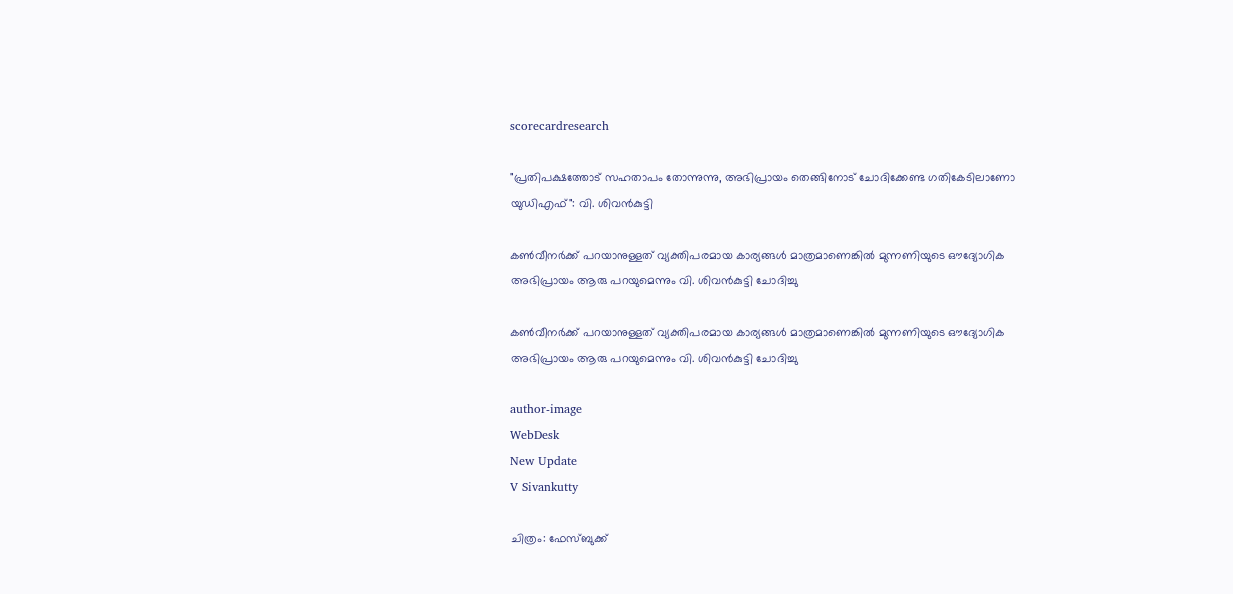scorecardresearch

"പ്രതിപക്ഷത്തോട് സഹതാപം തോന്നുന്നു, അഭിപ്രായം തെങ്ങിനോട് ചോദിക്കേണ്ട ഗതികേടിലാണോ യുഡിഎഫ്": വി. ശിവൻകുട്ടി

കൺവീനർക്ക് പറയാനുള്ളത് വ്യക്തിപരമായ കാര്യങ്ങൾ മാത്രമാണെങ്കിൽ മുന്നണിയുടെ ഔദ്യോഗിക അഭിപ്രായം ആരു പറയുമെന്നും വി. ശിവൻകുട്ടി ചോദിച്ചു

കൺവീനർക്ക് പറയാനുള്ളത് വ്യക്തിപരമായ കാര്യങ്ങൾ മാത്രമാണെങ്കിൽ മുന്നണിയുടെ ഔദ്യോഗിക അഭിപ്രായം ആരു പറയുമെന്നും വി. ശിവൻകുട്ടി ചോദിച്ചു

author-image
WebDesk
New Update
V Sivankutty

ചിത്രം: ഫേസ്ബുക്ക്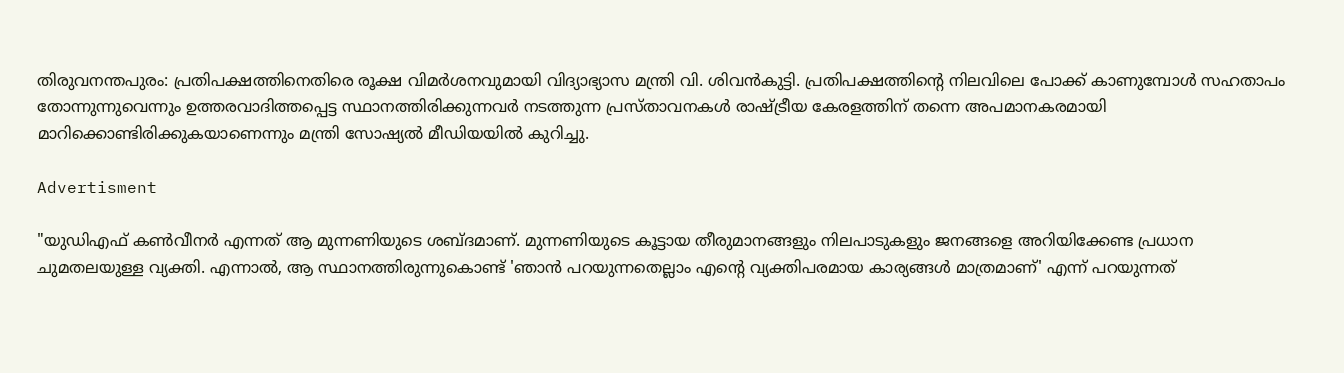തിരുവനന്തപുരം: പ്രതിപക്ഷത്തിനെതിരെ രൂക്ഷ വിമർശനവുമായി വിദ്യാഭ്യാസ മന്ത്രി വി. ശിവൻകുട്ടി. പ്രതിപക്ഷത്തിന്റെ നിലവിലെ പോക്ക് കാണുമ്പോൾ സഹതാപം തോന്നുന്നുവെന്നും ഉത്തരവാദിത്തപ്പെട്ട സ്ഥാനത്തിരിക്കുന്നവർ നടത്തുന്ന പ്രസ്താവനകൾ രാഷ്ട്രീയ കേരളത്തിന് തന്നെ അപമാനകരമായി മാറിക്കൊണ്ടിരിക്കുകയാണെന്നും മന്ത്രി സോഷ്യൽ മീഡിയയിൽ കുറിച്ചു.

Advertisment

"യുഡിഎഫ് കൺവീനർ എന്നത് ആ മുന്നണിയുടെ ശബ്ദമാണ്. മുന്നണിയുടെ കൂട്ടായ തീരുമാനങ്ങളും നിലപാടുകളും ജനങ്ങളെ അറിയിക്കേണ്ട പ്രധാന ചുമതലയുള്ള വ്യക്തി. എന്നാൽ, ആ സ്ഥാനത്തിരുന്നുകൊണ്ട് 'ഞാൻ പറയുന്നതെല്ലാം എന്റെ വ്യക്തിപരമായ കാര്യങ്ങൾ മാത്രമാണ്' എന്ന് പറയുന്നത്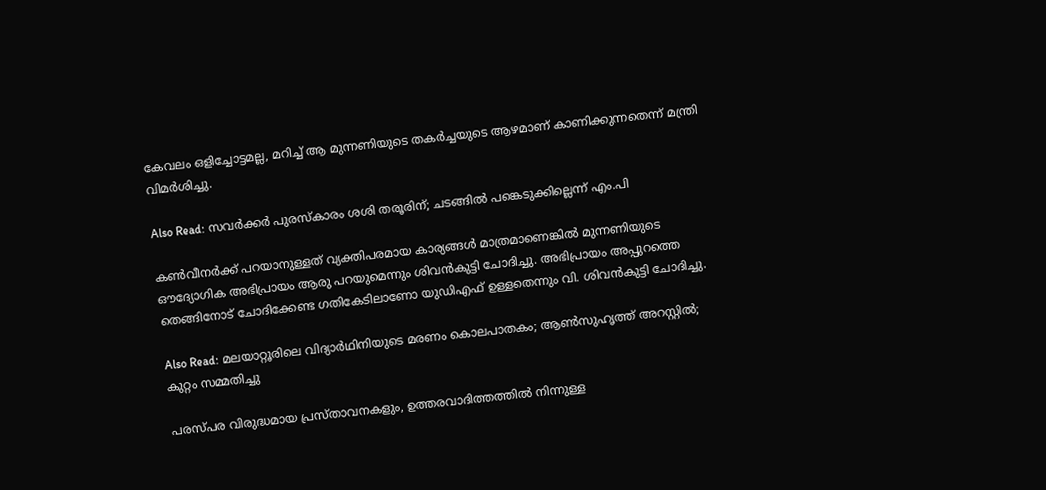കേവലം ഒളിച്ചോട്ടമല്ല, മറിച്ച് ആ മുന്നണിയുടെ തകർച്ചയുടെ ആഴമാണ് കാണിക്കുന്നതെന്ന് മന്ത്രി വിമർശിച്ചു.

Also Read: സവർക്കർ പുരസ്‌കാരം ശശി തരൂരിന്; ചടങ്ങിൽ പങ്കെടുക്കില്ലെന്ന് എം.പി

കൺവീനർക്ക് പറയാനുള്ളത് വ്യക്തിപരമായ കാര്യങ്ങൾ മാത്രമാണെങ്കിൽ മുന്നണിയുടെ ഔദ്യോഗിക അഭിപ്രായം ആരു പറയുമെന്നും ശിവൻകുട്ടി ചോദിച്ചു. അഭിപ്രായം അപ്പുറത്തെ തെങ്ങിനോട് ചോദിക്കേണ്ട ഗതികേടിലാണോ യുഡിഎഫ് ഉള്ളതെന്നും വി. ശിവൻകുട്ടി ചോദിച്ചു.

Also Read: മലയാറ്റൂരിലെ വിദ്യാർഥിനിയുടെ മരണം കൊലപാതകം; ആൺസുഹൃത്ത് അറസ്റ്റിൽ; കുറ്റം സമ്മതിച്ചു

പരസ്പര വിരുദ്ധമായ പ്രസ്താവനകളും, ഉത്തരവാദിത്തത്തിൽ നിന്നുള്ള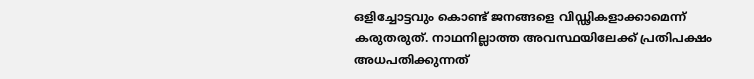ഒളിച്ചോട്ടവും കൊണ്ട് ജനങ്ങളെ വിഡ്ഢികളാക്കാമെന്ന് കരുതരുത്. നാഥനില്ലാത്ത അവസ്ഥയിലേക്ക് പ്രതിപക്ഷം അധപതിക്കുന്നത്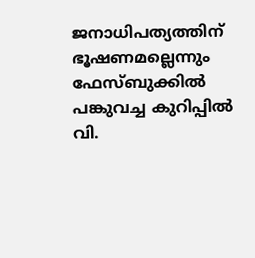ജനാധിപത്യത്തിന് ഭൂഷണമല്ലെന്നും ഫേസ്ബുക്കിൽ പങ്കുവച്ച കുറിപ്പിൽ വി.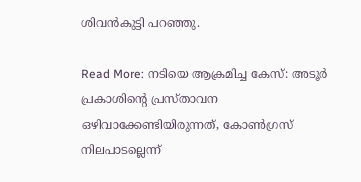ശിവൻകുട്ടി പറഞ്ഞു.

Read More: നടിയെ ആക്രമിച്ച കേസ്: അടൂർ പ്രകാശിന്റെ പ്രസ്താവന ഒഴിവാക്കേണ്ടിയിരുന്നത്, കോൺഗ്രസ് നിലപാടല്ലെന്ന്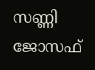സണ്ണി ജോസഫ്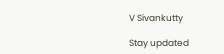V Sivankutty

Stay updated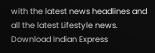with the latest news headlines and all the latest Lifestyle news. Download Indian Express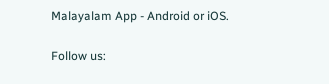Malayalam App - Android or iOS.

Follow us: